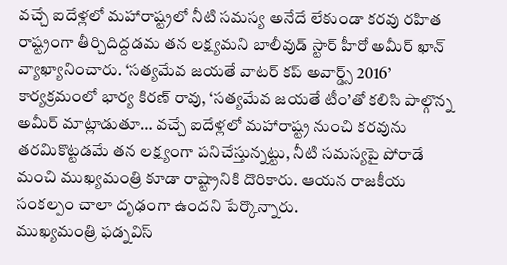వచ్చే ఐదేళ్లలో మహారాష్ట్రలో నీటి సమస్య అనేదే లేకుండా కరవు రహిత రాష్ట్రంగా తీర్చిదిద్దడమ తన లక్ష్యమని బాలీవుడ్ స్టార్ హీరో అమీర్ ఖాన్ వ్యాఖ్యానించారు. ‘సత్యమేవ జయతే వాటర్ కప్ అవార్డ్స్ 2016’ కార్యక్రమంలో భార్య కిరణ్ రావు, ‘సత్యమేవ జయతే టీం’తో కలిసి పాల్గొన్న అమీర్ మాట్లాడుతూ… వచ్చే ఐదేళ్లలో మహారాష్ట్ర నుంచి కరవును తరమికొట్టడమే తన లక్ష్యంగా పనిచేస్తున్నట్టు, నీటి సమస్యపై పోరాడే మంచి ముఖ్యమంత్రి కూడా రాష్ట్రానికి దొరికారు. ఆయన రాజకీయ సంకల్పం చాలా దృఢంగా ఉందని పేర్కొన్నారు.
ముఖ్యమంత్రి ఫడ్నవిస్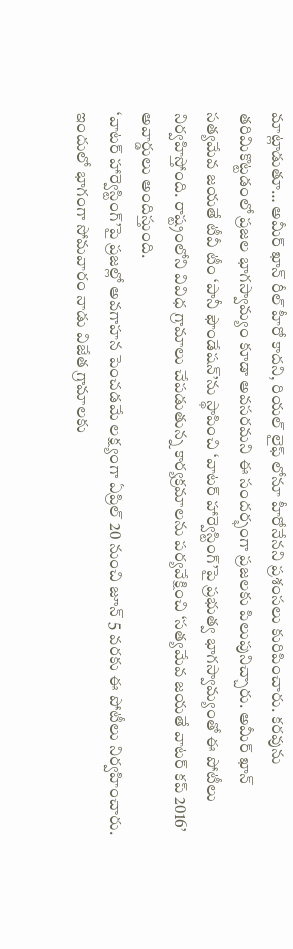మాట్లాడుతూ… అమీర్ ఖాన్ రీల్ హీరో కాదని, రియల్ లైఫ్ లోనూ హీరోనేనని ప్రశంసలు కురిపించారు. కరవును తరిమికొట్టడంలో ప్రజల భాగస్వామ్యం కూడా అవసరమని ఈ సందర్భంగా ప్రజలకు పిలుపునిచ్చారు. అమీర్ ఖాన్ సత్యమేవ జయతే టీవీ టీం ‘పానీ ఫౌండేషన్’ను స్థాపించి ‘వాటర్ హార్వెస్టింగ్’పై ప్రభుత్వ భాగస్వామ్యంతో ఈ పోటీలు నిర్వహిస్తోంది. రాష్ట్రంలోని వివిధ గ్రామాలు చేపడుతున్న కార్యక్రమాలను పర్యవేక్షించి ‘సత్యమేవ జయతే వాటర్ కప్ 2016’ అవార్డులు అందిస్తుంది.
‘వాటర్ హార్వెస్టింగ్’పై ప్రజల్లో అవగాహన పెంచడమే లక్ష్యంగా ఏప్రిల్ 20 నుంచి జూన్ 5 వరకు ఈ పోటీలు నిర్వహించారు. ఇందులో భాగంగా సోమవారం నాడు విజేత గ్రామాలకు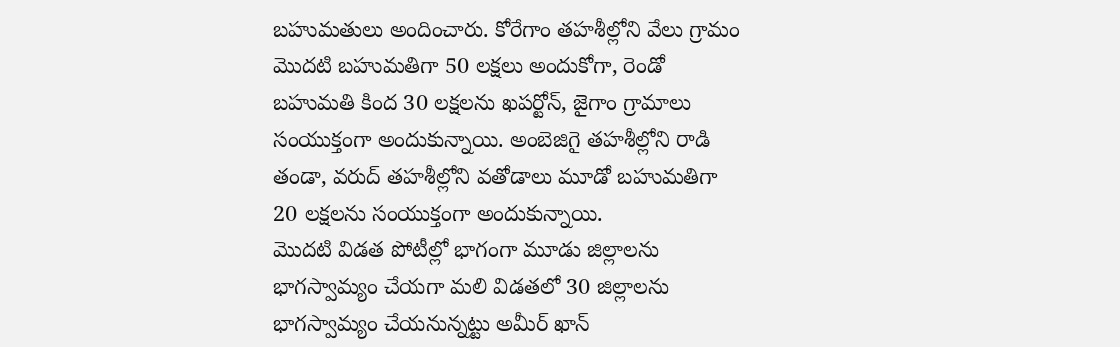బహుమతులు అందించారు. కోరేగాం తహశీల్లోని వేలు గ్రామం మొదటి బహుమతిగా 50 లక్షలు అందుకోగా, రెండో బహుమతి కింద 30 లక్షలను ఖపర్టోన్, జైగాం గ్రామాలు సంయుక్తంగా అందుకున్నాయి. అంబెజిగై తహశీల్లోని రాడి తండా, వరుద్ తహశీల్లోని వతోడాలు మూడో బహుమతిగా 20 లక్షలను సంయుక్తంగా అందుకున్నాయి.
మొదటి విడత పోటీల్లో భాగంగా మూడు జిల్లాలను భాగస్వామ్యం చేయగా మలి విడతలో 30 జిల్లాలను భాగస్వామ్యం చేయనున్నట్టు అమీర్ ఖాన్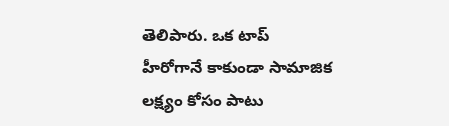తెలిపారు. ఒక టాప్ హీరోగానే కాకుండా సామాజిక లక్ష్యం కోసం పాటు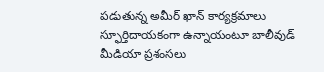పడుతున్న అమీర్ ఖాన్ కార్యక్రమాలు స్ఫూర్తిదాయకంగా ఉన్నాయంటూ బాలీవుడ్ మీడియా ప్రశంసలు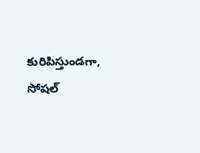కురిపిస్తుండగా, సోషల్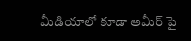మీడియాలో కూడా అమీర్ పై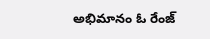అభిమానం ఓ రేంజ్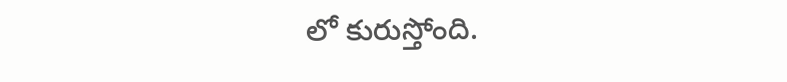లో కురుస్తోంది.